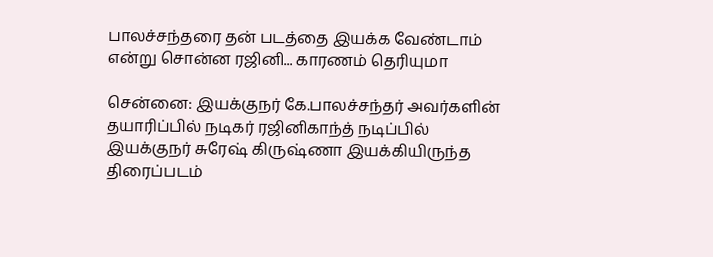பாலச்சந்தரை தன் படத்தை இயக்க வேண்டாம் என்று சொன்ன ரஜினி... காரணம் தெரியுமா

சென்னை: இயக்குநர் கே.பாலச்சந்தர் அவர்களின் தயாரிப்பில் நடிகர் ரஜினிகாந்த் நடிப்பில் இயக்குநர் சுரேஷ் கிருஷ்ணா இயக்கியிருந்த திரைப்படம்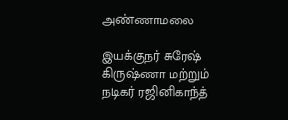அண்ணாமலை

இயக்குநர் சுரேஷ் கிருஷ்ணா மற்றும் நடிகர் ரஜினிகாந்த்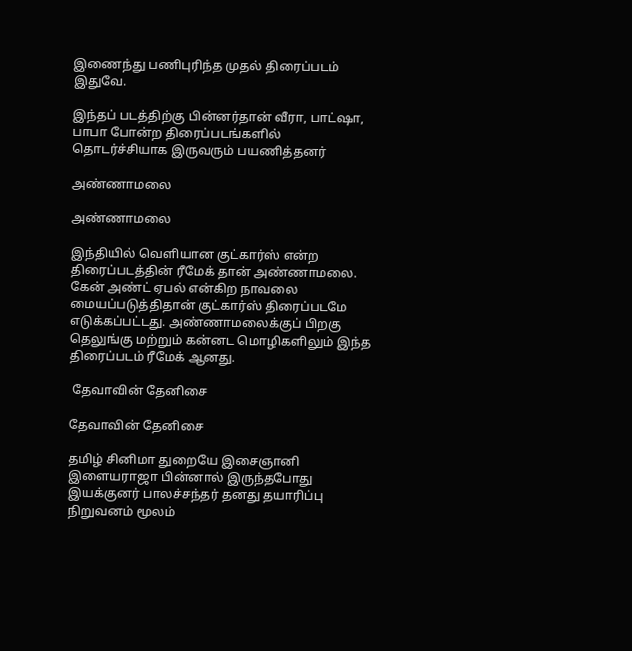இணைந்து பணிபுரிந்த முதல் திரைப்படம் இதுவே.

இந்தப் படத்திற்கு பின்னர்தான் வீரா, பாட்ஷா, பாபா போன்ற திரைப்படங்களில் தொடர்ச்சியாக இருவரும் பயணித்தனர்

அண்ணாமலை

அண்ணாமலை

இந்தியில் வெளியான குட்கார்ஸ் என்ற திரைப்படத்தின் ரீமேக் தான் அண்ணாமலை. கேன் அண்ட் ஏபல் என்கிற நாவலை மையப்படுத்திதான் குட்கார்ஸ் திரைப்படமே எடுக்கப்பட்டது. அண்ணாமலைக்குப் பிறகு தெலுங்கு மற்றும் கன்னட மொழிகளிலும் இந்த திரைப்படம் ரீமேக் ஆனது.

 தேவாவின் தேனிசை

தேவாவின் தேனிசை

தமிழ் சினிமா துறையே இசைஞானி இளையராஜா பின்னால் இருந்தபோது இயக்குனர் பாலச்சந்தர் தனது தயாரிப்பு நிறுவனம் மூலம்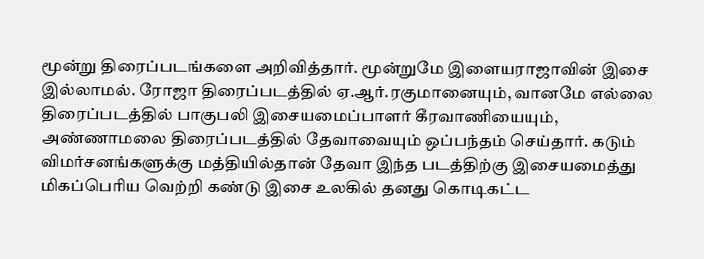மூன்று திரைப்படங்களை அறிவித்தார். மூன்றுமே இளையராஜாவின் இசை இல்லாமல். ரோஜா திரைப்படத்தில் ஏ.ஆர்.ரகுமானையும், வானமே எல்லை திரைப்படத்தில் பாகுபலி இசையமைப்பாளர் கீரவாணியையும், அண்ணாமலை திரைப்படத்தில் தேவாவையும் ஒப்பந்தம் செய்தார். கடும் விமர்சனங்களுக்கு மத்தியில்தான் தேவா இந்த படத்திற்கு இசையமைத்து மிகப்பெரிய வெற்றி கண்டு இசை உலகில் தனது கொடிகட்ட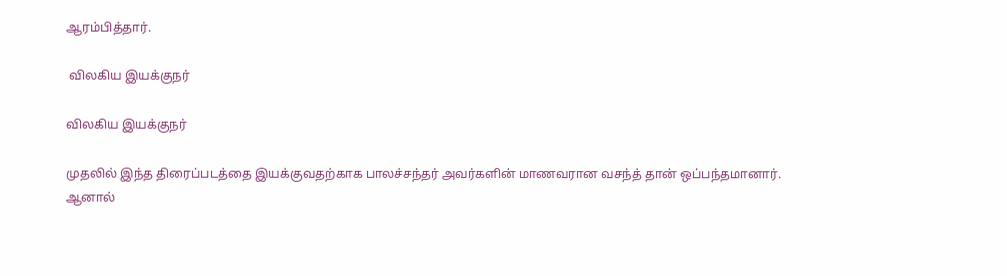ஆரம்பித்தார்.

 விலகிய இயக்குநர்

விலகிய இயக்குநர்

முதலில் இந்த திரைப்படத்தை இயக்குவதற்காக பாலச்சந்தர் அவர்களின் மாணவரான வசந்த் தான் ஒப்பந்தமானார். ஆனால்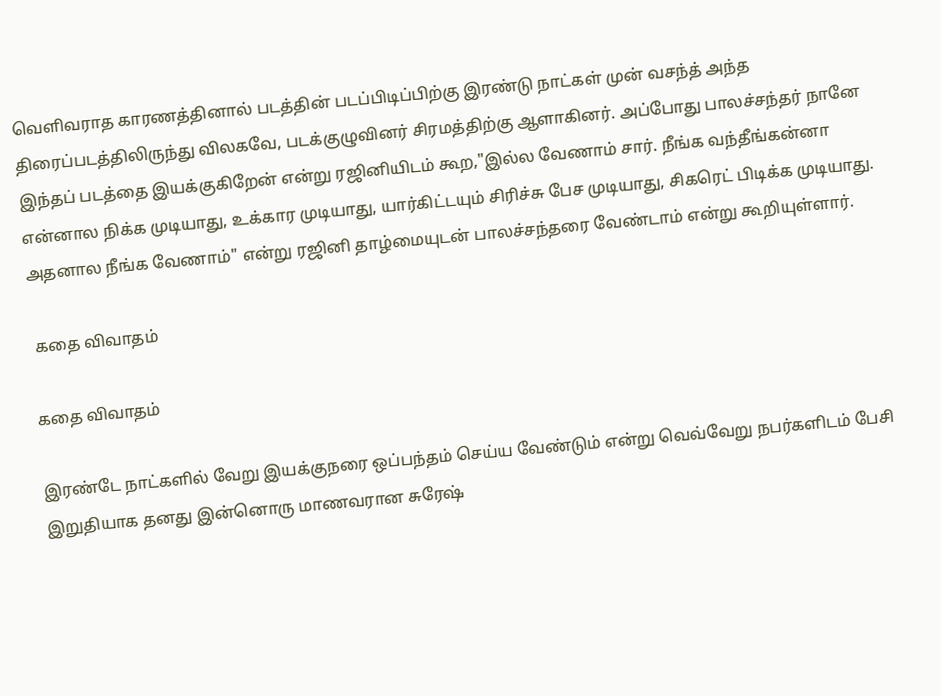வெளிவராத காரணத்தினால் படத்தின் படப்பிடிப்பிற்கு இரண்டு நாட்கள் முன் வசந்த் அந்த திரைப்படத்திலிருந்து விலகவே, படக்குழுவினர் சிரமத்திற்கு ஆளாகினர். அப்போது பாலச்சந்தர் நானே இந்தப் படத்தை இயக்குகிறேன் என்று ரஜினியிடம் கூற,"இல்ல வேணாம் சார். நீங்க வந்தீங்கன்னா என்னால நிக்க முடியாது, உக்கார முடியாது, யார்கிட்டயும் சிரிச்சு பேச முடியாது, சிகரெட் பிடிக்க முடியாது. அதனால நீங்க வேணாம்" என்று ரஜினி தாழ்மையுடன் பாலச்சந்தரை வேண்டாம் என்று கூறியுள்ளார்.

 கதை விவாதம்

கதை விவாதம்

இரண்டே நாட்களில் வேறு இயக்குநரை ஒப்பந்தம் செய்ய வேண்டும் என்று வெவ்வேறு நபர்களிடம் பேசி இறுதியாக தனது இன்னொரு மாணவரான சுரேஷ்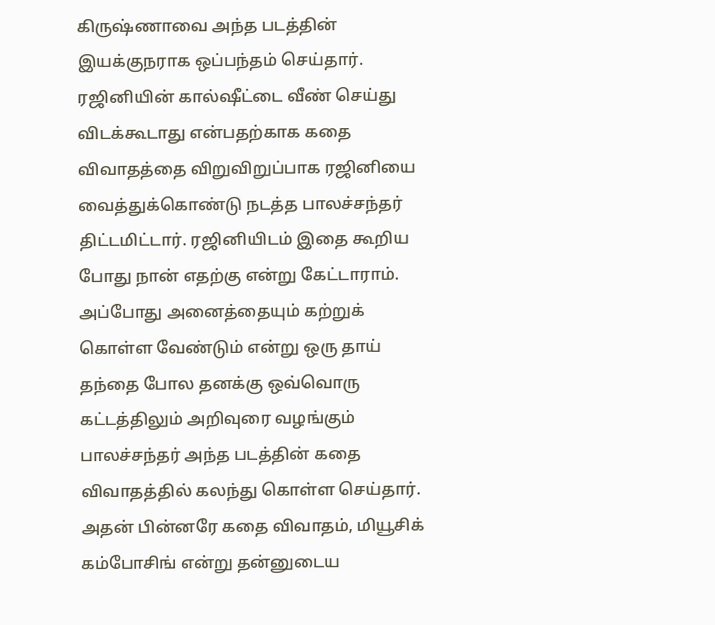கிருஷ்ணாவை அந்த படத்தின் இயக்குநராக ஒப்பந்தம் செய்தார். ரஜினியின் கால்ஷீட்டை வீண் செய்து விடக்கூடாது என்பதற்காக கதை விவாதத்தை விறுவிறுப்பாக ரஜினியை வைத்துக்கொண்டு நடத்த பாலச்சந்தர் திட்டமிட்டார். ரஜினியிடம் இதை கூறிய போது நான் எதற்கு என்று கேட்டாராம். அப்போது அனைத்தையும் கற்றுக் கொள்ள வேண்டும் என்று ஒரு தாய் தந்தை போல தனக்கு ஒவ்வொரு கட்டத்திலும் அறிவுரை வழங்கும் பாலச்சந்தர் அந்த படத்தின் கதை விவாதத்தில் கலந்து கொள்ள செய்தார். அதன் பின்னரே கதை விவாதம், மியூசிக் கம்போசிங் என்று தன்னுடைய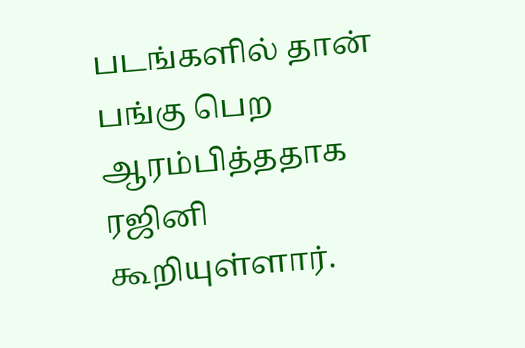படங்களில் தான் பங்கு பெற ஆரம்பித்ததாக ரஜினி கூறியுள்ளார்.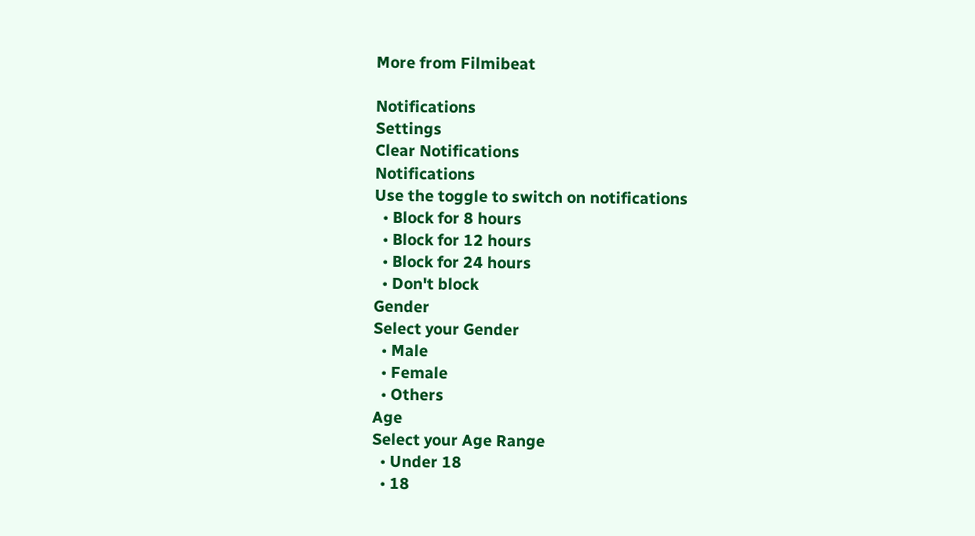More from Filmibeat

Notifications
Settings
Clear Notifications
Notifications
Use the toggle to switch on notifications
  • Block for 8 hours
  • Block for 12 hours
  • Block for 24 hours
  • Don't block
Gender
Select your Gender
  • Male
  • Female
  • Others
Age
Select your Age Range
  • Under 18
  • 18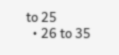to 25
  • 26 to 35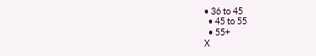• 36 to 45
  • 45 to 55
  • 55+
X